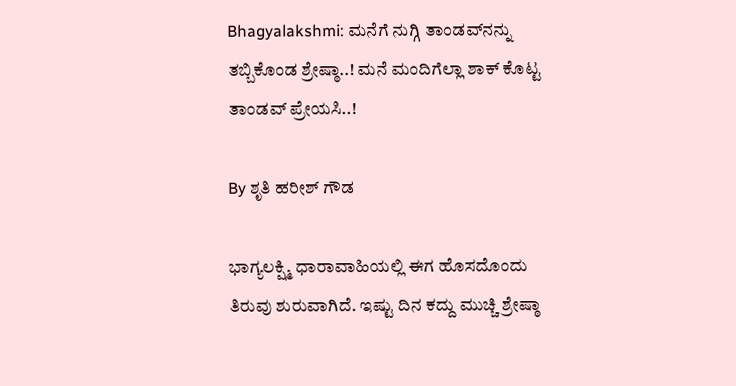Bhagyalakshmi: ಮನೆಗೆ ನುಗ್ಗಿ ತಾಂಡವ್‌ನನ್ನು ತಬ್ಬಿಕೊಂಡ ಶ್ರೇಷ್ಠಾ..! ಮನೆ ಮಂದಿಗೆಲ್ಲಾ ಶಾಕ್ ಕೊಟ್ಟ ತಾಂಡವ್ ಪ್ರೇಯಸಿ..!

By ಶೃತಿ ಹರೀಶ್ ಗೌಡ

ಭಾಗ್ಯಲಕ್ಷ್ಮಿ ಧಾರಾವಾಹಿಯಲ್ಲಿ ಈಗ ಹೊಸದೊಂದು ತಿರುವು ಶುರುವಾಗಿದೆ. ಇಷ್ಟು ದಿನ ಕದ್ದು ಮುಚ್ಚಿ ಶ್ರೇಷ್ಠಾ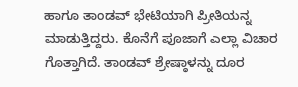ಹಾಗೂ ತಾಂಡವ್ ಭೇಟಿಯಾಗಿ ಪ್ರೀತಿಯನ್ನ ಮಾಡುತ್ತಿದ್ದರು. ಕೊನೆಗೆ ಪೂಜಾಗೆ ಎಲ್ಲಾ ವಿಚಾರ ಗೊತ್ತಾಗಿದೆ. ತಾಂಡವ್ ಶ್ರೇಷ್ಠಾಳನ್ನು ದೂರ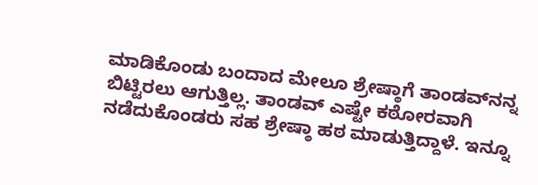ಮಾಡಿಕೊಂಡು ಬಂದಾದ ಮೇಲೂ ಶ್ರೇಷ್ಠಾಗೆ ತಾಂಡವ್‌ನನ್ನ ಬಿಟ್ಟಿರಲು ಆಗುತ್ತಿಲ್ಲ. ತಾಂಡವ್ ಎಷ್ಟೇ ಕಠೋರವಾಗಿ ನಡೆದುಕೊಂಡರು ಸಹ ಶ್ರೇಷ್ಠಾ ಹಠ ಮಾಡುತ್ತಿದ್ದಾಳೆ. ಇನ್ನೂ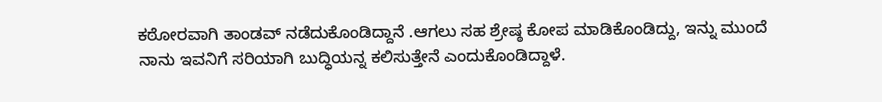ಕಠೋರವಾಗಿ ತಾಂಡವ್ ನಡೆದುಕೊಂಡಿದ್ದಾನೆ .ಆಗಲು ಸಹ ಶ್ರೇಷ್ಠ ಕೋಪ ಮಾಡಿಕೊಂಡಿದ್ದು, ಇನ್ನು ಮುಂದೆ ನಾನು ಇವನಿಗೆ ಸರಿಯಾಗಿ ಬುದ್ಧಿಯನ್ನ ಕಲಿಸುತ್ತೇನೆ ಎಂದುಕೊಂಡಿದ್ದಾಳೆ.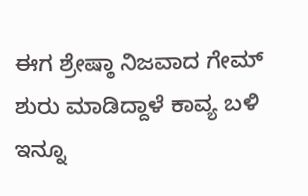ಈಗ ಶ್ರೇಷ್ಠಾ ನಿಜವಾದ ಗೇಮ್ ಶುರು ಮಾಡಿದ್ದಾಳೆ ಕಾವ್ಯ ಬಳಿ ಇನ್ನೂ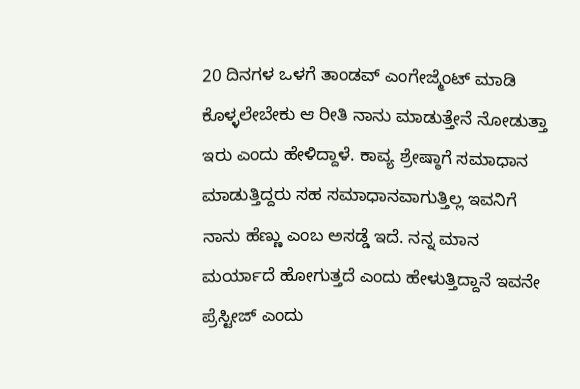20 ದಿನಗಳ ಒಳಗೆ ತಾಂಡವ್‌ ಎಂಗೇಜ್ಮೆಂಟ್ ಮಾಡಿ ಕೊಳ್ಳಲೇಬೇಕು ಆ ರೀತಿ ನಾನು ಮಾಡುತ್ತೇನೆ ನೋಡುತ್ತಾ ಇರು ಎಂದು ಹೇಳಿದ್ದಾಳೆ. ಕಾವ್ಯ ಶ್ರೇಷ್ಠಾಗೆ ಸಮಾಧಾನ ಮಾಡುತ್ತಿದ್ದರು ಸಹ ಸಮಾಧಾನವಾಗುತ್ತಿಲ್ಲ ಇವನಿಗೆ ನಾನು ಹೆಣ್ಣು ಎಂಬ ಅಸಡ್ಡೆ ಇದೆ. ನನ್ನ ಮಾನ ಮರ್ಯಾದೆ ಹೋಗುತ್ತದೆ ಎಂದು ಹೇಳುತ್ತಿದ್ದಾನೆ ಇವನೇ ಪ್ರೆಸ್ಟೀಜ್ ಎಂದು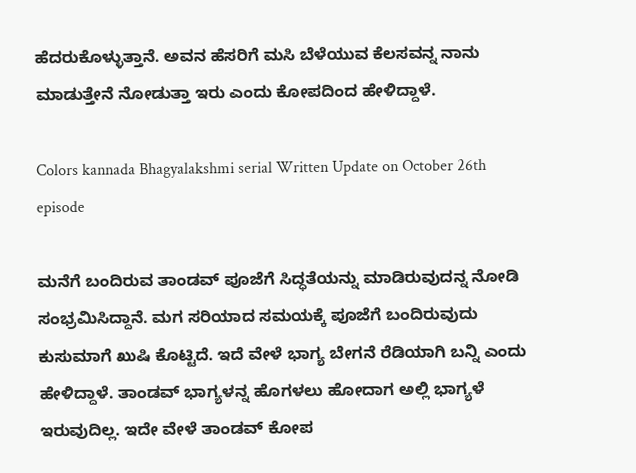ಹೆದರುಕೊಳ್ಳುತ್ತಾನೆ. ಅವನ ಹೆಸರಿಗೆ ಮಸಿ ಬೆಳೆಯುವ ಕೆಲಸವನ್ನ ನಾನು ಮಾಡುತ್ತೇನೆ ನೋಡುತ್ತಾ ಇರು ಎಂದು ಕೋಪದಿಂದ ಹೇಳಿದ್ದಾಳೆ.

Colors kannada Bhagyalakshmi serial Written Update on October 26th episode

ಮನೆಗೆ ಬಂದಿರುವ ತಾಂಡವ್ ಪೂಜೆಗೆ ಸಿದ್ಧತೆಯನ್ನು ಮಾಡಿರುವುದನ್ನ ನೋಡಿ ಸಂಭ್ರಮಿಸಿದ್ದಾನೆ. ಮಗ ಸರಿಯಾದ ಸಮಯಕ್ಕೆ ಪೂಜೆಗೆ ಬಂದಿರುವುದು ಕುಸುಮಾಗೆ ಖುಷಿ ಕೊಟ್ಟಿದೆ. ಇದೆ ವೇಳೆ ಭಾಗ್ಯ ಬೇಗನೆ ರೆಡಿಯಾಗಿ ಬನ್ನಿ ಎಂದು ಹೇಳಿದ್ದಾಳೆ. ತಾಂಡವ್ ಭಾಗ್ಯಳನ್ನ ಹೊಗಳಲು ಹೋದಾಗ ಅಲ್ಲಿ ಭಾಗ್ಯಳೆ ಇರುವುದಿಲ್ಲ. ಇದೇ ವೇಳೆ ತಾಂಡವ್ ಕೋಪ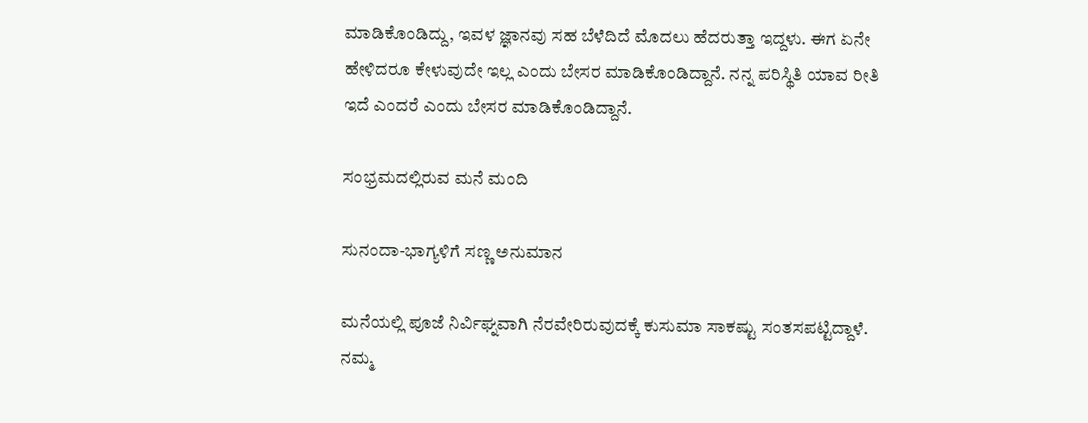ಮಾಡಿಕೊಂಡಿದ್ದು, ಇವಳ ಜ್ಞಾನವು ಸಹ ಬೆಳೆದಿದೆ ಮೊದಲು ಹೆದರುತ್ತಾ ಇದ್ದಳು. ಈಗ ಏನೇ ಹೇಳಿದರೂ ಕೇಳುವುದೇ ಇಲ್ಲ ಎಂದು ಬೇಸರ ಮಾಡಿಕೊಂಡಿದ್ದಾನೆ. ನನ್ನ ಪರಿಸ್ಥಿತಿ ಯಾವ ರೀತಿ ಇದೆ ಎಂದರೆ ಎಂದು ಬೇಸರ ಮಾಡಿಕೊಂಡಿದ್ದಾನೆ.

ಸಂಭ್ರಮದಲ್ಲಿರುವ ಮನೆ ಮಂದಿ

ಸುನಂದಾ-ಭಾಗ್ಯಳಿಗೆ ಸಣ್ಣ ಅನುಮಾನ

ಮನೆಯಲ್ಲಿ ಪೂಜೆ ನಿರ್ವಿಘ್ನವಾಗಿ ನೆರವೇರಿರುವುದಕ್ಕೆ ಕುಸುಮಾ ಸಾಕಷ್ಟು ಸಂತಸಪಟ್ಟಿದ್ದಾಳೆ. ನಮ್ಮ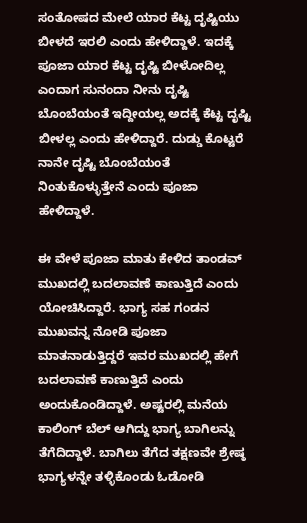ಸಂತೋಷದ ಮೇಲೆ ಯಾರ ಕೆಟ್ಟ ದೃಷ್ಟಿಯು ಬೀಳದೆ ಇರಲಿ ಎಂದು ಹೇಳಿದ್ದಾಳೆ. ಇದಕ್ಕೆ ಪೂಜಾ ಯಾರ ಕೆಟ್ಟ ದೃಷ್ಟಿ ಬೀಳೋದಿಲ್ಲ ಎಂದಾಗ ಸುನಂದಾ ನೀನು ದೃಷ್ಟಿ ಬೊಂಬೆಯಂತೆ ಇದ್ದೀಯಲ್ಲ ಅದಕ್ಕೆ ಕೆಟ್ಟ ದೃಷ್ಟಿ ಬೀಳಲ್ಲ ಎಂದು ಹೇಳಿದ್ದಾರೆ. ದುಡ್ಡು ಕೊಟ್ಟರೆ ನಾನೇ ದೃಷ್ಟಿ ಬೊಂಬೆಯಂತೆ ನಿಂತುಕೊಳ್ಳುತ್ತೇನೆ ಎಂದು ಪೂಜಾ ಹೇಳಿದ್ದಾಳೆ.

ಈ ವೇಳೆ ಪೂಜಾ ಮಾತು ಕೇಳಿದ ತಾಂಡವ್ ಮುಖದಲ್ಲಿ ಬದಲಾವಣೆ ಕಾಣುತ್ತಿದೆ ಎಂದು ಯೋಚಿಸಿದ್ದಾರೆ. ಭಾಗ್ಯ ಸಹ ಗಂಡನ ಮುಖವನ್ನ ನೋಡಿ ಪೂಜಾ ಮಾತನಾಡುತ್ತಿದ್ದರೆ ಇವರ ಮುಖದಲ್ಲಿ ಹೇಗೆ ಬದಲಾವಣೆ ಕಾಣುತ್ತಿದೆ ಎಂದು ಅಂದುಕೊಂಡಿದ್ದಾಳೆ. ಅಷ್ಟರಲ್ಲಿ ಮನೆಯ ಕಾಲಿಂಗ್ ಬೆಲ್ ಆಗಿದ್ದು ಭಾಗ್ಯ ಬಾಗಿಲನ್ನು ತೆಗೆದಿದ್ದಾಳೆ. ಬಾಗಿಲು ತೆಗೆದ ತಕ್ಷಣವೇ ಶ್ರೇಷ್ಠ ಭಾಗ್ಯಳನ್ನೇ ತಳ್ಳಿಕೊಂಡು ಓಡೋಡಿ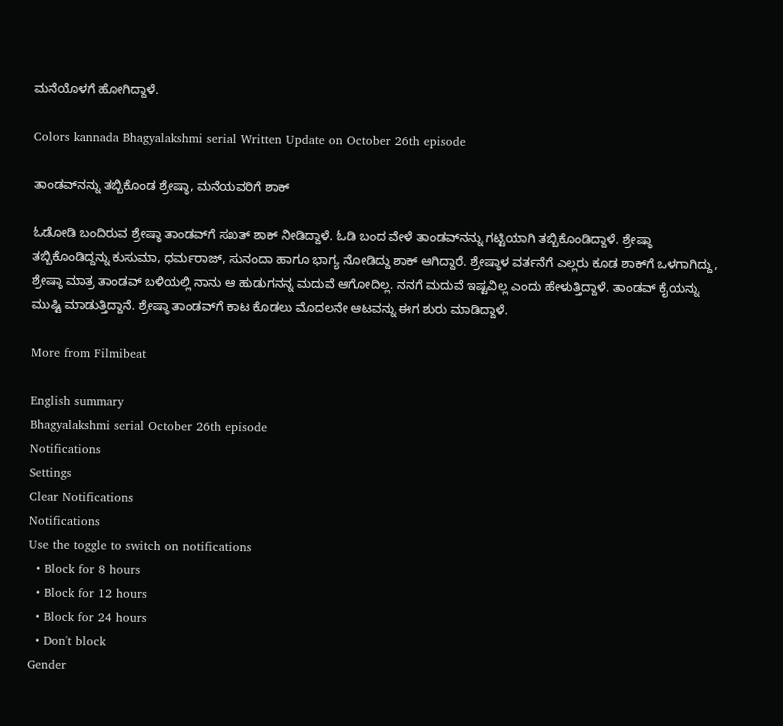ಮನೆಯೊಳಗೆ ಹೋಗಿದ್ದಾಳೆ.

Colors kannada Bhagyalakshmi serial Written Update on October 26th episode

ತಾಂಡವ್‌ನನ್ನು ತಬ್ಬಿಕೊಂಡ ಶ್ರೇಷ್ಠಾ, ಮನೆಯವರಿಗೆ ಶಾಕ್

ಓಡೋಡಿ ಬಂದಿರುವ ಶ್ರೇಷ್ಠಾ ತಾಂಡವ್‌ಗೆ ಸಖತ್ ಶಾಕ್ ನೀಡಿದ್ದಾಳೆ. ಓಡಿ ಬಂದ ವೇಳೆ ತಾಂಡವ್‌ನನ್ನು ಗಟ್ಟಿಯಾಗಿ ತಬ್ಬಿಕೊಂಡಿದ್ದಾಳೆ. ಶ್ರೇಷ್ಠಾ ತಬ್ಬಿಕೊಂಡಿದ್ದನ್ನು ಕುಸುಮಾ, ಧರ್ಮರಾಜ್, ಸುನಂದಾ ಹಾಗೂ ಭಾಗ್ಯ ನೋಡಿದ್ದು ಶಾಕ್ ಆಗಿದ್ದಾರೆ. ಶ್ರೇಷ್ಠಾಳ ವರ್ತನೆಗೆ ಎಲ್ಲರು ಕೂಡ ಶಾಕ್‌ಗೆ ಒಳಗಾಗಿದ್ದು, ಶ್ರೇಷ್ಠಾ ಮಾತ್ರ ತಾಂಡವ್ ಬಳಿಯಲ್ಲಿ ನಾನು ಆ ಹುಡುಗನನ್ನ ಮದುವೆ ಆಗೋದಿಲ್ಲ. ನನಗೆ ಮದುವೆ ಇಷ್ಟವಿಲ್ಲ ಎಂದು ಹೇಳುತ್ತಿದ್ದಾಳೆ. ತಾಂಡವ್ ಕೈಯನ್ನು ಮುಷ್ಟಿ ಮಾಡುತ್ತಿದ್ದಾನೆ. ಶ್ರೇಷ್ಠಾ ತಾಂಡವ್‌ಗೆ ಕಾಟ ಕೊಡಲು ಮೊದಲನೇ ಆಟವನ್ನು ಈಗ ಶುರು ಮಾಡಿದ್ದಾಳೆ.

More from Filmibeat

English summary
Bhagyalakshmi serial October 26th episode
Notifications
Settings
Clear Notifications
Notifications
Use the toggle to switch on notifications
  • Block for 8 hours
  • Block for 12 hours
  • Block for 24 hours
  • Don't block
Gender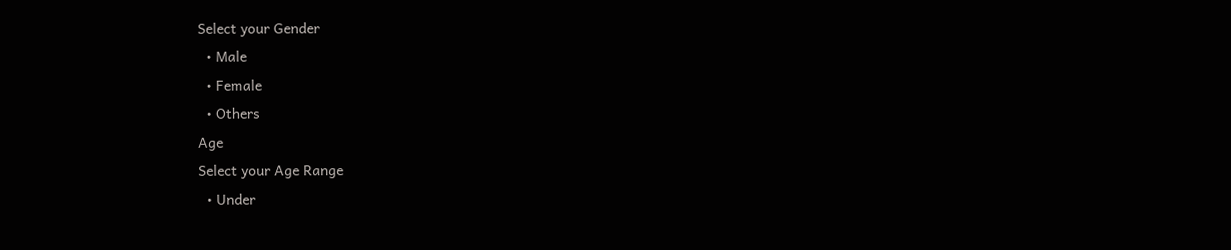Select your Gender
  • Male
  • Female
  • Others
Age
Select your Age Range
  • Under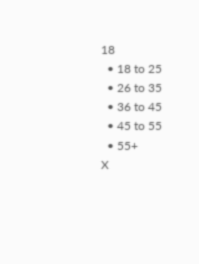18
  • 18 to 25
  • 26 to 35
  • 36 to 45
  • 45 to 55
  • 55+
X